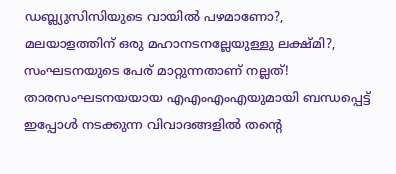ഡബ്ല്യുസിസിയുടെ വായിൽ പഴമാണോ?, മലയാളത്തിന് ഒരു മഹാനടനല്ലേയുള്ളു ലക്ഷ്മി?, സംഘടനയുടെ പേര് മാറ്റുന്നതാണ് നല്ലത്!
താരസംഘടനയയായ എഎംഎംഎയുമായി ബന്ധപ്പെട്ട് ഇപ്പോൾ നടക്കുന്ന വിവാദങ്ങളിൽ തന്റെ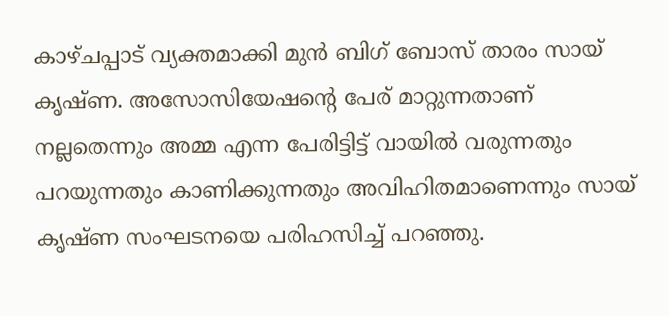കാഴ്ചപ്പാട് വ്യക്തമാക്കി മുൻ ബിഗ് ബോസ് താരം സായ് കൃഷ്ണ. അസോസിയേഷന്റെ പേര് മാറ്റുന്നതാണ് നല്ലതെന്നും അമ്മ എന്ന പേരിട്ടിട്ട് വായിൽ വരുന്നതും പറയുന്നതും കാണിക്കുന്നതും അവിഹിതമാണെന്നും സായ് കൃഷ്ണ സംഘടനയെ പരിഹസിച്ച് പറഞ്ഞു.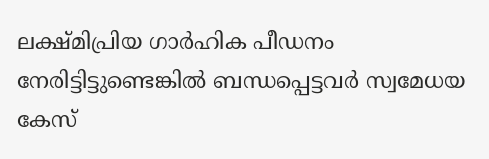ലക്ഷ്മിപ്രിയ ഗാർഹിക പീഡനം നേരിട്ടിട്ടുണ്ടെങ്കിൽ ബന്ധപ്പെട്ടവർ സ്വമേധയ കേസ്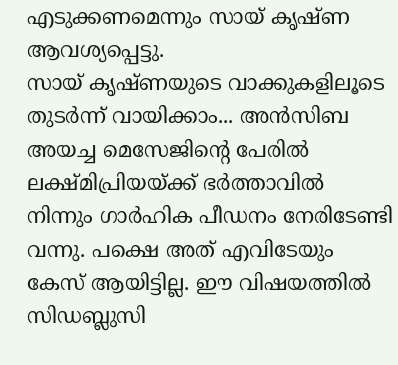എടുക്കണമെന്നും സായ് കൃഷ്ണ ആവശ്യപ്പെട്ടു.
സായ് കൃഷ്ണയുടെ വാക്കുകളിലൂടെ തുടർന്ന് വായിക്കാം... അൻസിബ അയച്ച മെസേജിന്റെ പേരിൽ ലക്ഷ്മിപ്രിയയ്ക്ക് ഭർത്താവിൽ നിന്നും ഗാർഹിക പീഡനം നേരിടേണ്ടി വന്നു. പക്ഷെ അത് എവിടേയും കേസ് ആയിട്ടില്ല. ഈ വിഷയത്തിൽ സിഡബ്ലുസി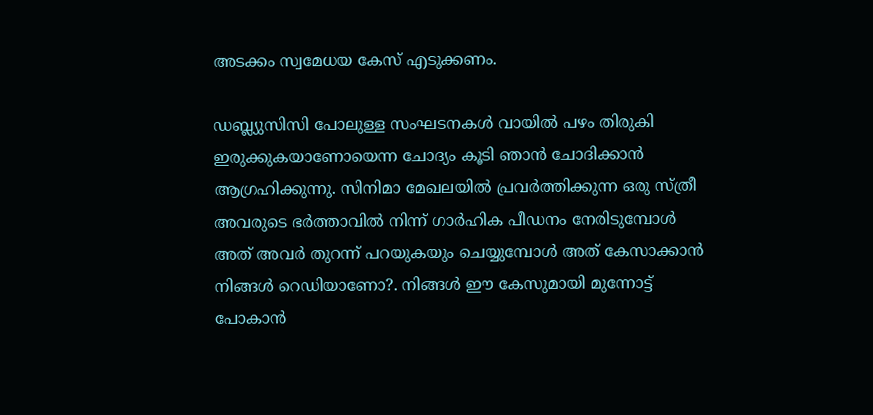അടക്കം സ്വമേധയ കേസ് എടുക്കണം.

ഡബ്ല്യുസിസി പോലുള്ള സംഘടനകൾ വായിൽ പഴം തിരുകി ഇരുക്കുകയാണോയെന്ന ചോദ്യം കൂടി ഞാൻ ചോദിക്കാൻ ആഗ്രഹിക്കുന്നു. സിനിമാ മേഖലയിൽ പ്രവർത്തിക്കുന്ന ഒരു സ്ത്രീ അവരുടെ ഭർത്താവിൽ നിന്ന് ഗാർഹിക പീഡനം നേരിടുമ്പോൾ അത് അവർ തുറന്ന് പറയുകയും ചെയ്യുമ്പോൾ അത് കേസാക്കാൻ നിങ്ങൾ റെഡിയാണോ?. നിങ്ങൾ ഈ കേസുമായി മുന്നോട്ട് പോകാൻ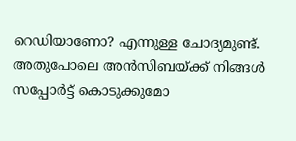റെഡിയാണോ? എന്നുള്ള ചോദ്യമുണ്ട്.
അതുപോലെ അൻസിബയ്ക്ക് നിങ്ങൾ സപ്പോർട്ട് കൊടുക്കുമോ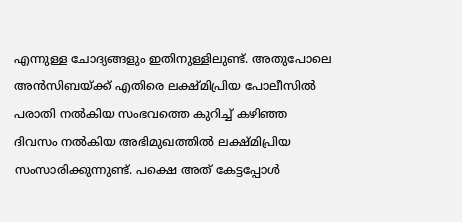എന്നുള്ള ചോദ്യങ്ങളും ഇതിനുള്ളിലുണ്ട്. അതുപോലെ അൻസിബയ്ക്ക് എതിരെ ലക്ഷ്മിപ്രിയ പോലീസിൽ പരാതി നൽകിയ സംഭവത്തെ കുറിച്ച് കഴിഞ്ഞ ദിവസം നൽകിയ അഭിമുഖത്തിൽ ലക്ഷ്മിപ്രിയ സംസാരിക്കുന്നുണ്ട്. പക്ഷെ അത് കേട്ടപ്പോൾ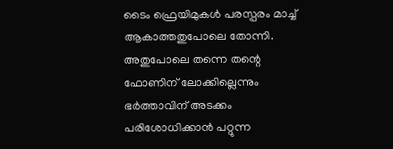ടൈം ഫ്രെയിമുകൾ പരസ്പരം മാച്ച് ആകാത്തതുപോലെ തോന്നി.
അതുപോലെ തന്നെ തന്റെ ഫോണിന് ലോക്കില്ലെന്നും ഭർത്താവിന് അടക്കം പരിശോധിക്കാൻ പറ്റുന്ന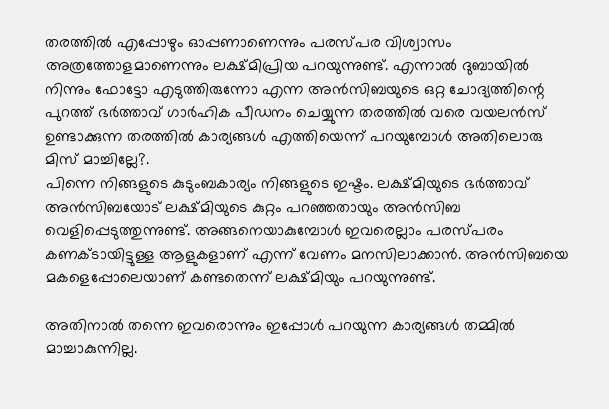തരത്തിൽ എപ്പോഴും ഓപ്പണാണെന്നും പരസ്പര വിശ്വാസം അത്രത്തോളമാണെന്നും ലക്ഷ്മിപ്രിയ പറയുന്നുണ്ട്. എന്നാൽ ദുബായിൽ നിന്നും ഫോട്ടോ എടുത്തിരുന്നോ എന്ന അൻസിബയുടെ ഒറ്റ ചോദ്യത്തിന്റെ പുറത്ത് ഭർത്താവ് ഗാർഹിക പീഡനം ചെയ്യുന്ന തരത്തിൽ വരെ വയലൻസ് ഉണ്ടാക്കുന്ന തരത്തിൽ കാര്യങ്ങൾ എത്തിയെന്ന് പറയുമ്പോൾ അതിലൊരു മിസ് മാച്ചില്ലേ?.
പിന്നെ നിങ്ങളുടെ കുടുംബകാര്യം നിങ്ങളുടെ ഇഷ്ടം. ലക്ഷ്മിയുടെ ഭർത്താവ് അൻസിബയോട് ലക്ഷ്മിയുടെ കുറ്റം പറഞ്ഞതായും അൻസിബ വെളിപ്പെടുത്തുന്നുണ്ട്. അങ്ങനെയാകുമ്പോൾ ഇവരെല്ലാം പരസ്പരം കണക്ടായിട്ടുള്ള ആളുകളാണ് എന്ന് വേണം മനസിലാക്കാൻ. അൻസിബയെ മകളെപ്പോലെയാണ് കണ്ടതെന്ന് ലക്ഷ്മിയും പറയുന്നുണ്ട്.

അതിനാൽ തന്നെ ഇവരൊന്നും ഇപ്പോൾ പറയുന്ന കാര്യങ്ങൾ തമ്മിൽ മാച്ചാകുന്നില്ല.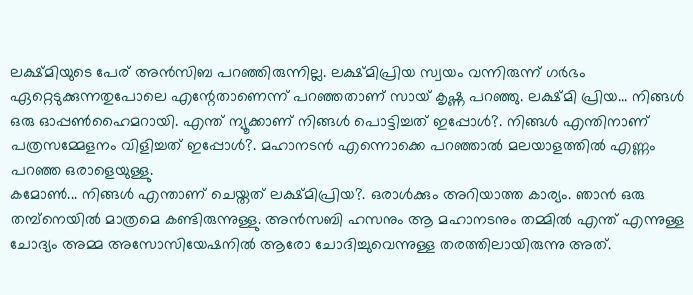ലക്ഷ്മിയുടെ പേര് അൻസിബ പറഞ്ഞിരുന്നില്ല. ലക്ഷ്മിപ്രിയ സ്വയം വന്നിരുന്ന് ഗർഭം ഏറ്റെടുക്കുന്നതുപോലെ എന്റേതാണെന്ന് പറഞ്ഞതാണ് സായ് കൃഷ്ണ പറഞ്ഞു. ലക്ഷ്മി പ്രിയ... നിങ്ങൾ ഒരു ഓപ്പൺഹൈമറായി. എന്ത് ന്യൂക്കാണ് നിങ്ങൾ പൊട്ടിച്ചത് ഇപ്പോൾ?. നിങ്ങൾ എന്തിനാണ് പത്രസമ്മേളനം വിളിച്ചത് ഇപ്പോൾ?. മഹാനടൻ എന്നൊക്കെ പറഞ്ഞാൽ മലയാളത്തിൽ എണ്ണം പറഞ്ഞ ഒരാളെയുള്ളു.
കമോൺ... നിങ്ങൾ എന്താണ് ചെയ്തത് ലക്ഷ്മിപ്രിയ?. ഒരാൾക്കും അറിയാത്ത കാര്യം. ഞാൻ ഒരു തമ്പ്നെയിൽ മാത്രമെ കണ്ടിരുന്നുള്ളു. അൻസബി ഹസനും ആ മഹാനടനും തമ്മിൽ എന്ത് എന്നുള്ള ചോദ്യം അമ്മ അസോസിയേഷനിൽ ആരോ ചോദിച്ചുവെന്നുള്ള തരത്തിലായിരുന്നു അത്.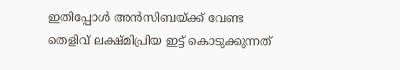ഇതിപ്പോൾ അൻസിബയ്ക്ക് വേണ്ട തെളിവ് ലക്ഷ്മിപ്രിയ ഇട്ട് കൊടുക്കുന്നത്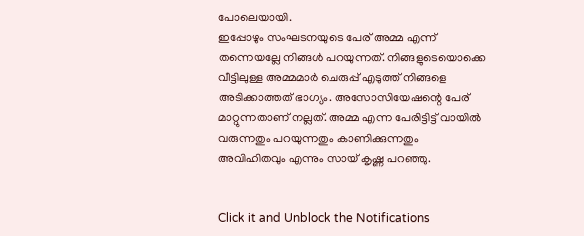പോലെയായി.
ഇപ്പോഴും സംഘടനയുടെ പേര് അമ്മ എന്ന് തന്നെയല്ലേ നിങ്ങൾ പറയുന്നത്. നിങ്ങളുടെയൊക്കെ വീട്ടിലുള്ള അമ്മമാർ ചെരുപ്പ് എടുത്ത് നിങ്ങളെ അടിക്കാത്തത് ഭാഗ്യം. അസോസിയേഷന്റെ പേര് മാറ്റുന്നതാണ് നല്ലത്. അമ്മ എന്ന പേരിട്ടിട്ട് വായിൽ വരുന്നതും പറയുന്നതും കാണിക്കുന്നതും അവിഹിതവും എന്നും സായ് കൃഷ്ണ പറഞ്ഞു.


Click it and Unblock the Notifications